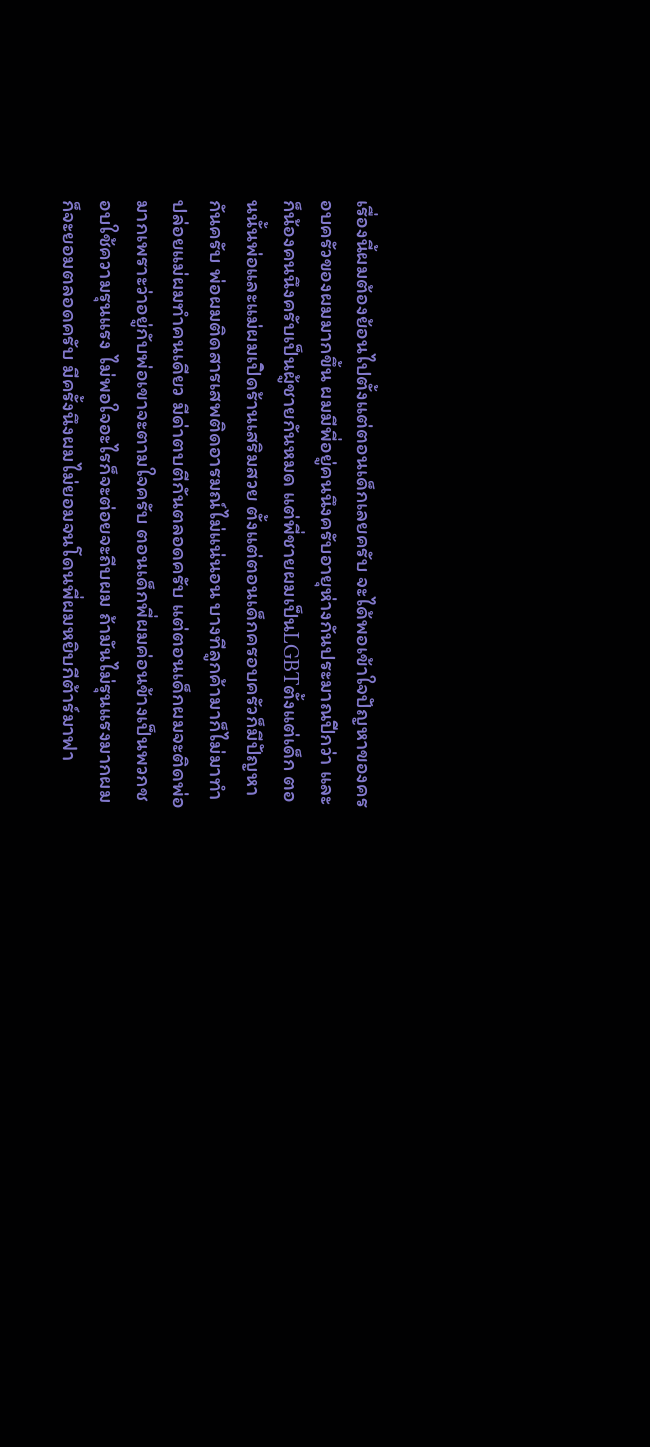เรื่องนี้ผมต้องย้อนไปตั้งแต่ตอนเด็กเลยครับ จะได้พอเข้าใจปัญหาของครอบครัวของผมมากขึ้น ผมมีพี่อยู่คนนึงครับอายุห่างกันประมาณปีกว่า และก็น้องคนนึงครับเป็นผู้ชายกันหมด แต่พี่ชายผมเป็นLGBTตั้งแต่เด็ก ตอนนั้นพ่อและแม่ผมเปิดร้านเสริมสวย ตั้งแต่ตอนเด็กครอบครัวก็มีปัญหากันครับ พ่อผมติดสารเสพติดอารมณ์ไม่แน่นอน บางทีลูกค้ามาก็ไม่มาทำปล่อยแม่ผมทำคนเดียว มีด่าตบตีกันตลอดครับ แต่ตอนเด็กผมจะติดพ่อมากเพราะว่าอยู่กับพ่อเขาจะตามใจครับ ตอนเด็กพี่ผมค่อนข้างเป็นพวกชอบใช้ความรุนแรง ไม่พอใจอะไรก็จะต่อยจะถีบผม ถ้ามันไม่รุนแรงมากผมก็จะยอมตลอดครับ มีครั้งนึงผมไม่ยอมจนโดนพี่ผมหยิบกีต้าร์มาฟา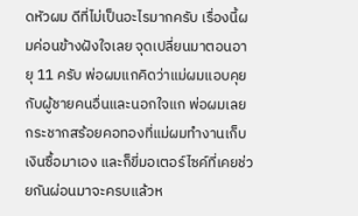ดหัวผม ดีที่ไม่เป็นอะไรมากครับ เรื่องนี้ผมค่อนข้างฝังใจเลย จุดเปลี่ยนมาตอนอายุ 11 ครับ พ่อผมแกคิดว่าแม่ผมแอบคุยกับผู้ชายคนอื่นและนอกใจแก พ่อผมเลยกระชากสร้อยคอทองที่แม่ผมทำงานเก็บเงินซื้อมาเอง และก็ขี่มอเตอร์ไซค์ที่เคยช่วยกันผ่อนมาจะครบแล้วห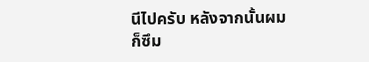นีไปครับ หลังจากนั้นผมก็ซึม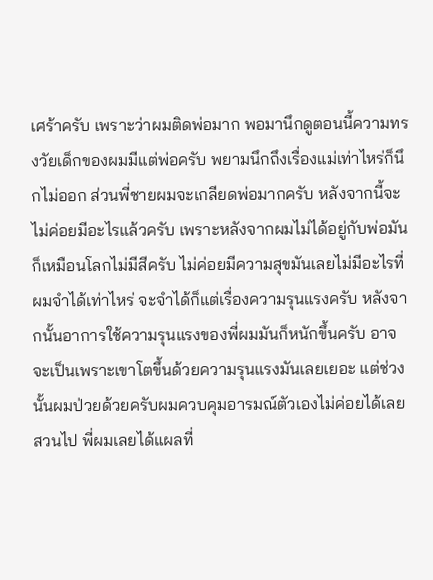เศร้าครับ เพราะว่าผมติดพ่อมาก พอมานึกดูตอนนี้ความทรงวัยเด็กของผมมีแต่พ่อครับ พยามนึกถึงเรื่องแม่เท่าไหร่ก็นึกไม่ออก ส่วนพี่ชายผมจะเกลียดพ่อมากครับ หลังจากนี้จะไม่ค่อยมีอะไรแล้วครับ เพราะหลังจากผมไม่ได้อยู่กับพ่อมันก็เหมือนโลกไม่มีสีครับ ไม่ค่อยมีความสุขมันเลยไม่มีอะไรที่ผมจำได้เท่าไหร่ จะจำได้ก็แต่เรื่องความรุนแรงครับ หลังจากนั้นอาการใช้ความรุนแรงของพี่ผมมันก็หนักขึ้นครับ อาจจะเป็นเพราะเขาโตขึ้นด้วยความรุนแรงมันเลยเยอะ แต่ช่วงนั้นผมป่วยด้วยครับผมควบคุมอารมณ์ตัวเองไม่ค่อยได้เลยสวนไป พี่ผมเลยได้แผลที่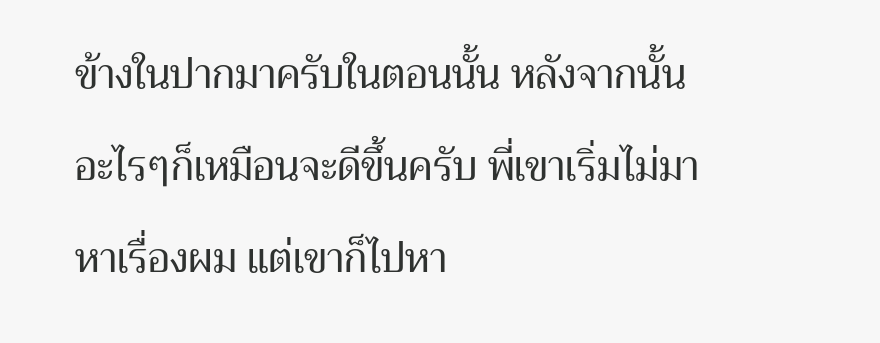ข้างในปากมาครับในตอนนั้น หลังจากนั้นอะไรๆก็เหมือนจะดีขึ้นครับ พี่เขาเริ่มไม่มาหาเรื่องผม แต่เขาก็ไปหา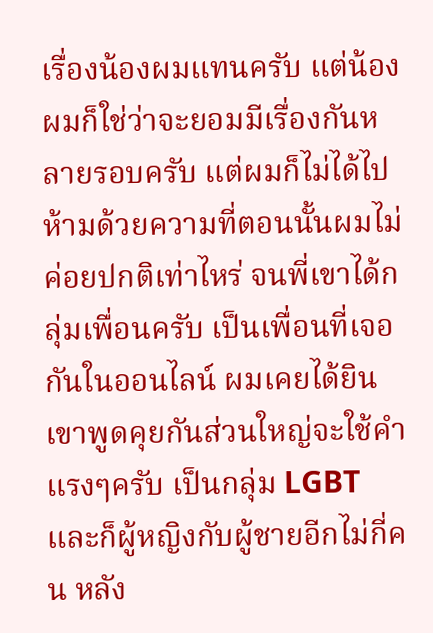เรื่องน้องผมแทนครับ แต่น้องผมก็ใช่ว่าจะยอมมีเรื่องกันหลายรอบครับ แต่ผมก็ไม่ได้ไปห้ามด้วยความที่ตอนนั้นผมไม่ค่อยปกติเท่าไหร่ จนพี่เขาได้กลุ่มเพื่อนครับ เป็นเพื่อนที่เจอกันในออนไลน์ ผมเคยได้ยินเขาพูดคุยกันส่วนใหญ่จะใช้คำแรงๆครับ เป็นกลุ่ม LGBT และก็ผู้หญิงกับผู้ชายอีกไม่กี่คน หลัง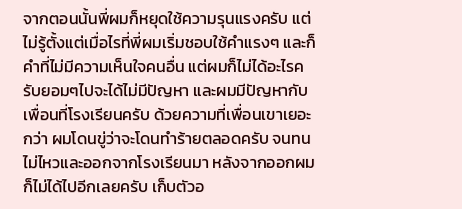จากตอนนั้นพี่ผมก็หยุดใช้ความรุนแรงครับ แต่ไม่รู้ตั้งแต่เมื่อไรที่พี่ผมเริ่มชอบใช้คำแรงๆ และก็คำที่ไม่มีความเห็นใจคนอื่น แต่ผมก็ไม่ได้อะไรครับยอมๆไปจะได้ไม่มีปัญหา และผมมีปัญหากับเพื่อนที่โรงเรียนครับ ด้วยความที่เพื่อนเขาเยอะกว่า ผมโดนขู่ว่าจะโดนทำร้ายตลอดครับ จนทนไม่ไหวและออกจากโรงเรียนมา หลังจากออกผมก็ไม่ได้ไปอีกเลยครับ เก็บตัวอ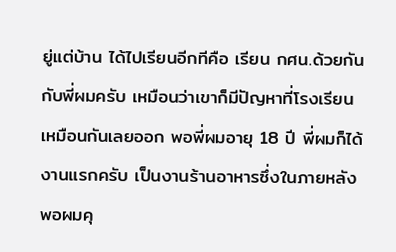ยู่แต่บ้าน ได้ไปเรียนอีกทีคือ เรียน กศน.ด้วยกันกับพี่ผมครับ เหมือนว่าเขาก็มีปัญหาที่โรงเรียนเหมือนกันเลยออก พอพี่ผมอายุ 18 ปี พี่ผมก็ได้งานแรกครับ เป็นงานร้านอาหารซึ่งในภายหลังพอผมคุ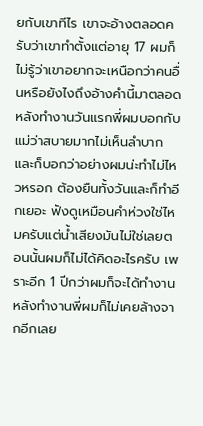ยกับเขาทีไร เขาจะอ้างตลอดครับว่าเขาทำตั้งแต่อายุ 17 ผมก็ไม่รู้ว่าเขาอยากจะเหนือกว่าคนอื่นหรือยังไงถึงอ้างคำนี้มาตลอด หลังทำงานวันแรกพี่ผมบอกกับแม่ว่าสบายมากไม่เห็นลำบาก และก็บอกว่าอย่างผมน่ะทำไม่ไหวหรอก ต้องยืนทั้งวันและก็ทำอีกเยอะ ฟังดูเหมือนคำห่วงใช่ไหมครับแต่น้ำเสียงมันไม่ใช่เลยตอนนั้นผมก็ไม่ได้คิดอะไรครับ เพราะอีก 1 ปีกว่าผมก็จะได้ทำงาน หลังทำงานพี่ผมก็ไม่เคยล้างจากอีกเลย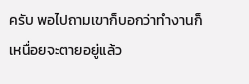ครับ พอไปถามเขาก็บอกว่าทำงานก็เหนื่อยจะตายอยู่แล้ว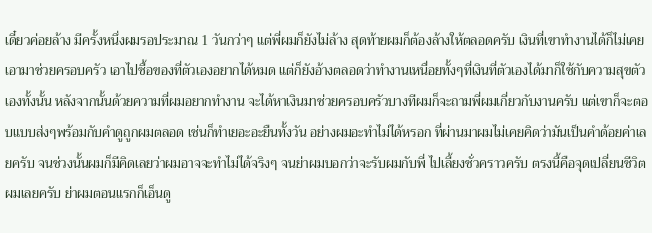เดี๋ยวค่อยล้าง มีครั้งหนึ่งผมรอประมาณ 1 วันกว่าๆ แต่พี่ผมก็ยังไม่ล้าง สุดท้ายผมก็ต้องล้างให้ตลอดครับ เงินที่เขาทำงานได้ก็ไม่เคยเอามาช่วยครอบครัว เอาไปซื้อของที่ตัวเองอยากได้หมด แต่ก็ยังอ้างตลอดว่าทำงานเหนื่อยทั้งๆที่เงินที่ตัวเองได้มาก็ใช้กับความสุขตัวเองทั้งนั้น หลังจากนั้นด้วยความที่ผมอยากทำงาน จะได้หาเงินมาช่วยครอบครัวบางทีผมก็จะถามพี่ผมเกี่ยวกับงานครับ แต่เขาก็จะตอบแบบส่งๆพร้อมกับคำดูถูกผมตลอด เช่นก็ทำเยอะอะยืนทั้งวัน อย่างผมอะทำไม่ได้หรอก ที่ผ่านมาผมไม่เคยคิดว่ามันเป็นคำด้อยค่าเลยครับ จนช่วงนั้นผมก็มีคิดเลยว่าผมอาจจะทำไม่ได้จริงๆ จนย่าผมบอกว่าจะรับผมกับพี่ ไปเลี้ยงชั่วคราวครับ ตรงนี้คือจุดเปลี่ยนชีวิตผมเลยครับ ย่าผมตอนแรกก็เอ็นดู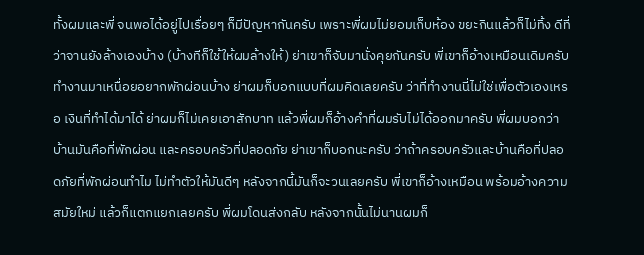ทั้งผมและพี่ จนพอได้อยู่ไปเรื่อยๆ ก็มีปัญหากันครับ เพราะพี่ผมไม่ยอมเก็บห้อง ขยะกินแล้วก็ไม่ทิ้ง ดีที่ว่าจานยังล้างเองบ้าง (บ้างทีก็ใช้ให้ผมล้างให้) ย่าเขาก็จับมานั่งคุยกันครับ พี่เขาก็อ้างเหมือนเดิมครับ ทำงานมาเหนื่อยอยากพักผ่อนบ้าง ย่าผมก็บอกแบบที่ผมคิดเลยครับ ว่าที่ทำงานนี่ไม่ใช่เพื่อตัวเองเหรอ เงินที่ทำได้มาได้ ย่าผมก็ไม่เคยเอาสักบาท แล้วพี่ผมก็อ้างคำที่ผมรับไม่ได้ออกมาครับ พี่ผมบอกว่าบ้านมันคือที่พักผ่อน และครอบครัวที่ปลอดภัย ย่าเขาก็บอกนะครับ ว่าถ้าครอบครัวและบ้านคือที่ปลอดภัยที่พักผ่อนทำไม ไม่ทำตัวให้มันดีๆ หลังจากนี้มันก็จะวนเลยครับ พี่เขาก็อ้างเหมือน พร้อมอ้างความสมัยใหม่ แล้วก็แตกแยกเลยครับ พี่ผมโดนส่งกลับ หลังจากนั้นไม่นานผมก็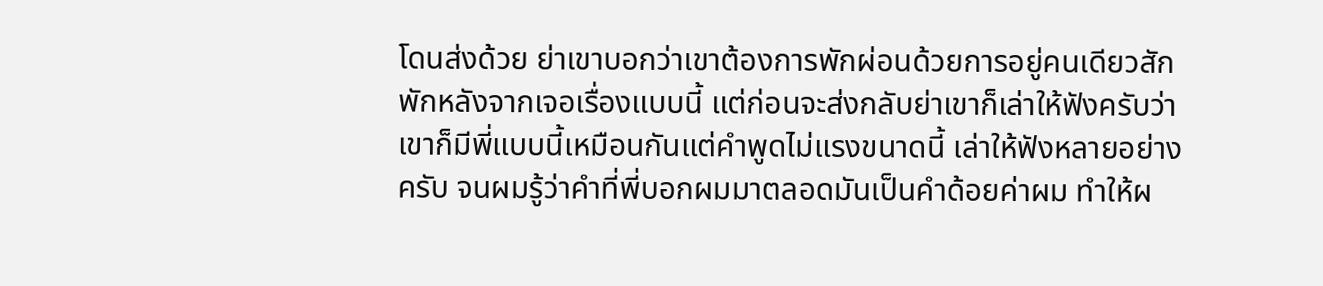โดนส่งด้วย ย่าเขาบอกว่าเขาต้องการพักผ่อนด้วยการอยู่คนเดียวสักพักหลังจากเจอเรื่องแบบนี้ แต่ก่อนจะส่งกลับย่าเขาก็เล่าให้ฟังครับว่าเขาก็มีพี่แบบนี้เหมือนกันแต่คำพูดไม่แรงขนาดนี้ เล่าให้ฟังหลายอย่างครับ จนผมรู้ว่าคำที่พี่บอกผมมาตลอดมันเป็นคำด้อยค่าผม ทำให้ผ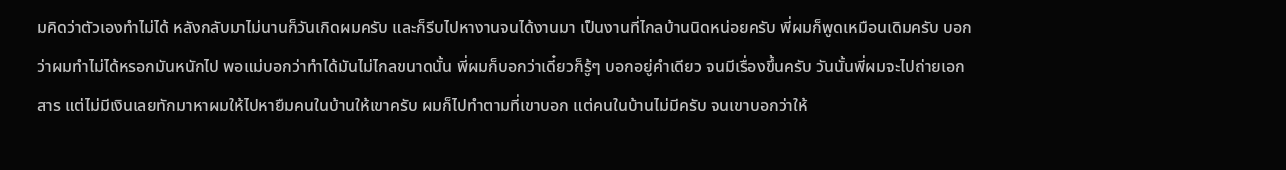มคิดว่าตัวเองทำไม่ได้ หลังกลับมาไม่นานก็วันเกิดผมครับ และก็รีบไปหางานจนได้งานมา เป็นงานที่ไกลบ้านนิดหน่อยครับ พี่ผมก็พูดเหมือนเดิมครับ บอกว่าผมทำไม่ได้หรอกมันหนักไป พอแม่บอกว่าทำได้มันไม่ไกลขนาดนั้น พี่ผมก็บอกว่าเดี๋ยวก็รู้ๆ บอกอยู่คำเดียว จนมีเรื่องขึ้นครับ วันนั้นพี่ผมจะไปถ่ายเอกสาร แต่ไม่มีเงินเลยทักมาหาผมให้ไปหายืมคนในบ้านให้เขาครับ ผมก็ไปทำตามที่เขาบอก แต่คนในบ้านไม่มีครับ จนเขาบอกว่าให้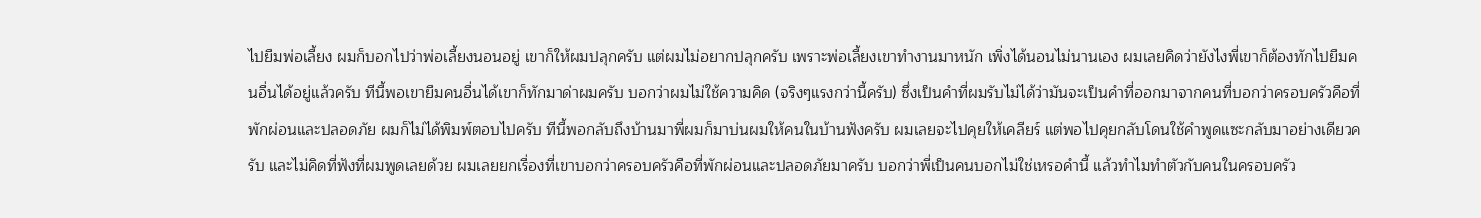ไปยืมพ่อเลี้ยง ผมก็บอกไปว่าพ่อเลี้ยงนอนอยู่ เขาก็ให้ผมปลุกครับ แต่ผมไม่อยากปลุกครับ เพราะพ่อเลี้ยงเขาทำงานมาหนัก เพิ่งได้นอนไม่นานเอง ผมเลยคิดว่ายังไงพี่เขาก็ต้องทักไปยืมคนอื่นได้อยู่แล้วครับ ทีนี้พอเขายืมคนอื่นได้เขาก็ทักมาด่าผมครับ บอกว่าผมไม่ใช้ความคิด (จริงๆแรงกว่านี้ครับ) ซึ่งเป็นคำที่ผมรับไม่ได้ว่ามันจะเป็นคำที่ออกมาจากคนที่บอกว่าครอบครัวคือที่พักผ่อนและปลอดภัย ผมก็ไม่ได้พิมพ์ตอบไปครับ ทีนี้พอกลับถึงบ้านมาพี่ผมก็มาบ่นผมให้คนในบ้านฟังครับ ผมเลยจะไปคุยให้เคลียร์ แต่พอไปคุยกลับโดนใช้คำพูดแซะกลับมาอย่างเดียวครับ และไม่คิดที่ฟังที่ผมพูดเลยด้วย ผมเลยยกเรื่องที่เขาบอกว่าครอบครัวคือที่พักผ่อนและปลอดภัยมาครับ บอกว่าพี่เป็นคนบอกไม่ใช่เหรอคำนี้ แล้วทำไมทำตัวกับคนในครอบครัว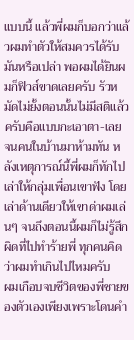แบบนี้ แล้วพี่ผมก็บอกว่าแล้วผมทำตัวให้สมควรได้รับมันหรือเปล่า พอผมได้ยินผมก็ฟิวส์ขาดเลยครับ รัวหมัดไม่ยั้งตอนนั้นไม่มีสติแล้วครับคือแบบกะเอาตา-เลย จนคนในบ้านมาห้ามทัน หลังเหตุการณ์นี้พี่ผมก็ทักไปเล่าให้กลุ่มเพื่อนเขาฟัง โดยเล่าด้านเดียวให้เขาด่าผมเล่นๆ จนถึงตอนนี้ผมก็ไม่รู้สึกผิดที่ไปทำร้ายพี่ ทุกคนคิดว่าผมทำเกินไปไหมครับ
ผมเกือบจบชีวิตของพี่ชายของตัวเองเพียงเพราะโดนคำ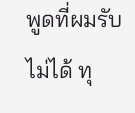พูดที่ผมรับไม่ได้ ทุ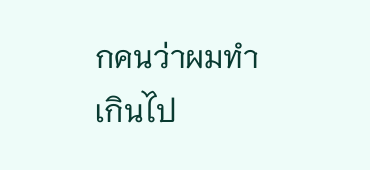กคนว่าผมทำเกินไป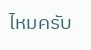ไหมครับ